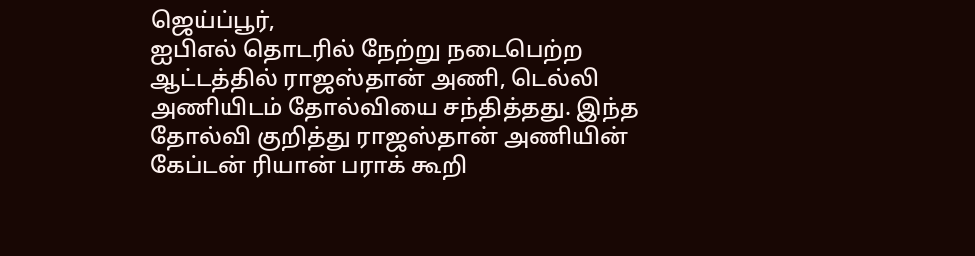ஜெய்ப்பூர்,
ஐபிஎல் தொடரில் நேற்று நடைபெற்ற ஆட்டத்தில் ராஜஸ்தான் அணி, டெல்லி அணியிடம் தோல்வியை சந்தித்தது. இந்த தோல்வி குறித்து ராஜஸ்தான் அணியின் கேப்டன் ரியான் பராக் கூறி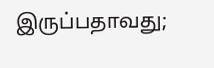இருப்பதாவது;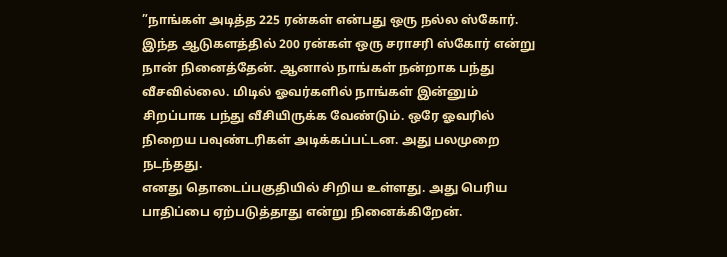”நாங்கள் அடித்த 225 ரன்கள் என்பது ஒரு நல்ல ஸ்கோர். இந்த ஆடுகளத்தில் 200 ரன்கள் ஒரு சராசரி ஸ்கோர் என்று நான் நினைத்தேன். ஆனால் நாங்கள் நன்றாக பந்து வீசவில்லை. மிடில் ஓவர்களில் நாங்கள் இன்னும் சிறப்பாக பந்து வீசியிருக்க வேண்டும். ஒரே ஓவரில் நிறைய பவுண்டரிகள் அடிக்கப்பட்டன. அது பலமுறை நடந்தது.
எனது தொடைப்பகுதியில் சிறிய உள்ளது. அது பெரிய பாதிப்பை ஏற்படுத்தாது என்று நினைக்கிறேன்.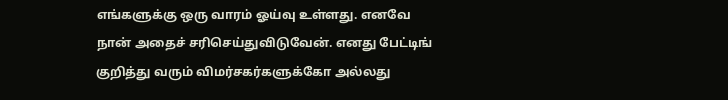எங்களுக்கு ஒரு வாரம் ஓய்வு உள்ளது. எனவே நான் அதைச் சரிசெய்துவிடுவேன். எனது பேட்டிங் குறித்து வரும் விமர்சகர்களுக்கோ அல்லது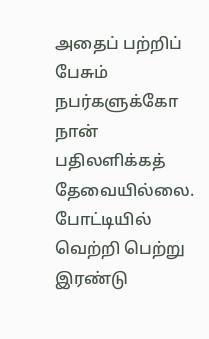அதைப் பற்றிப் பேசும் நபர்களுக்கோ நான் பதிலளிக்கத் தேவையில்லை. போட்டியில் வெற்றி பெற்று இரண்டு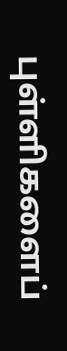புள்ளிகளைப்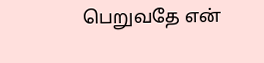பெறுவதே என்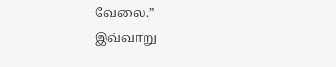வேலை.”
இவ்வாறு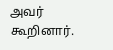அவர் கூறினார்.